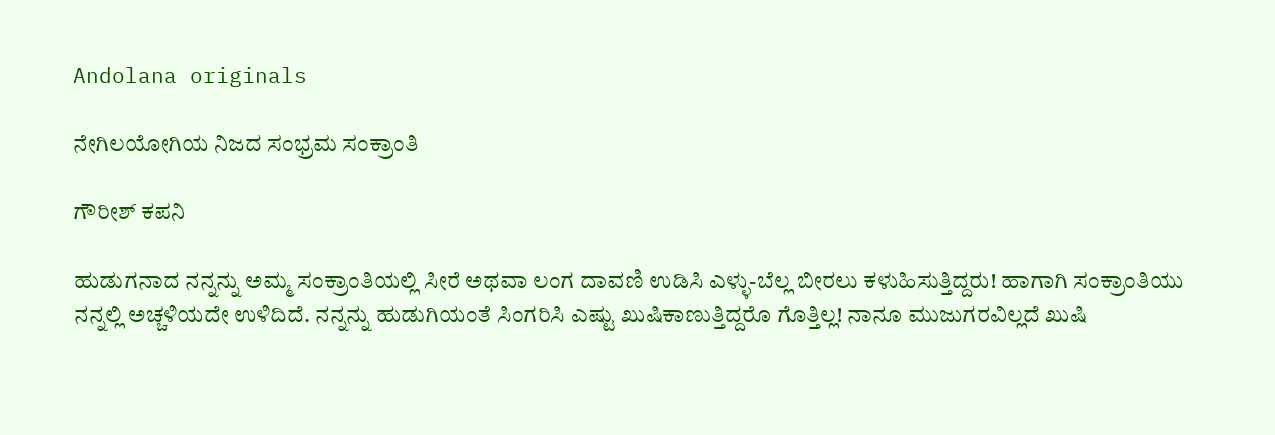Andolana originals

ನೇಗಿಲಯೋಗಿಯ ನಿಜದ ಸಂಭ್ರಮ ಸಂಕ್ರಾಂತಿ

ಗೌರೀಶ್‌ ಕಪನಿ

ಹುಡುಗನಾದ ನನ್ನನ್ನು ಅಮ್ಮ ಸಂಕ್ರಾಂತಿಯಲ್ಲಿ ಸೀರೆ ಅಥವಾ ಲಂಗ ದಾವಣಿ ಉಡಿಸಿ ಎಳ್ಳು-ಬೆಲ್ಲ ಬೀರಲು ಕಳುಹಿಸುತ್ತಿದ್ದರು! ಹಾಗಾಗಿ ಸಂಕ್ರಾಂತಿಯು ನನ್ನಲ್ಲಿ ಅಚ್ಚಳಿಯದೇ ಉಳಿದಿದೆ. ನನ್ನನ್ನು ಹುಡುಗಿಯಂತೆ ಸಿಂಗರಿಸಿ ಎಷ್ಟು ಖುಷಿಕಾಣುತ್ತಿದ್ದರೊ ಗೊತ್ತಿಲ್ಲ! ನಾನೂ ಮುಜುಗರವಿಲ್ಲದೆ ಖುಷಿ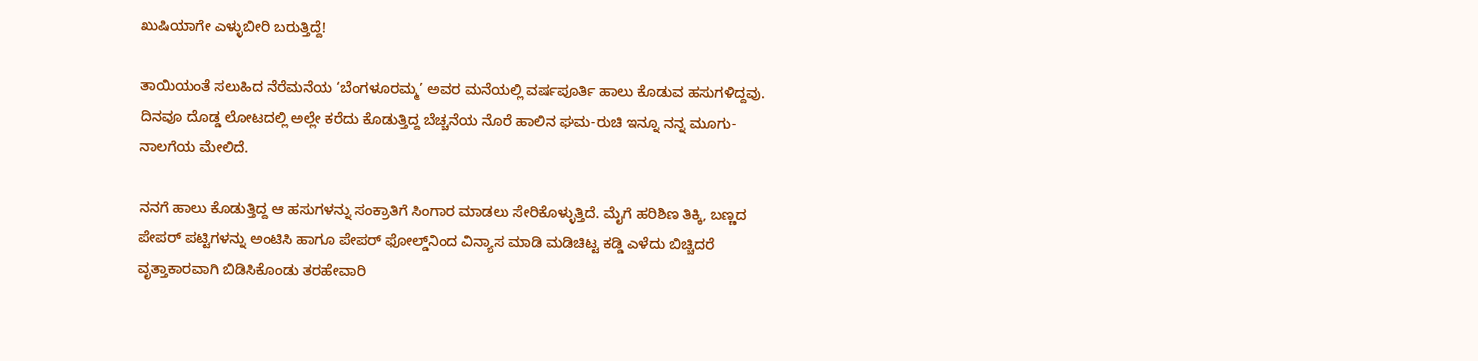ಖುಷಿಯಾಗೇ ಎಳ್ಳುಬೀರಿ ಬರುತ್ತಿದ್ದೆ!

ತಾಯಿಯಂತೆ ಸಲುಹಿದ ನೆರೆಮನೆಯ ‘ಬೆಂಗಳೂರಮ್ಮ’ ಅವರ ಮನೆಯಲ್ಲಿ ವರ್ಷಪೂರ್ತಿ ಹಾಲು ಕೊಡುವ ಹಸುಗಳಿದ್ದವು. ದಿನವೂ ದೊಡ್ಡ ಲೋಟದಲ್ಲಿ ಅಲ್ಲೇ ಕರೆದು ಕೊಡುತ್ತಿದ್ದ ಬೆಚ್ಚನೆಯ ನೊರೆ ಹಾಲಿನ ಘಮ-ರುಚಿ ಇನ್ನೂ ನನ್ನ ಮೂಗು-ನಾಲಗೆಯ ಮೇಲಿದೆ.

ನನಗೆ ಹಾಲು ಕೊಡುತ್ತಿದ್ದ ಆ ಹಸುಗಳನ್ನು ಸಂಕ್ರಾತಿಗೆ ಸಿಂಗಾರ ಮಾಡಲು ಸೇರಿಕೊಳ್ಳುತ್ತಿದೆ. ಮೈಗೆ ಹರಿಶಿಣ ತಿಕ್ಕಿ, ಬಣ್ಣದ ಪೇಪರ್ ಪಟ್ಟಿಗಳನ್ನು ಅಂಟಿಸಿ ಹಾಗೂ ಪೇಪರ್ ಫೋಲ್ಡ್‌ನಿಂದ ವಿನ್ಯಾಸ ಮಾಡಿ ಮಡಿಚಿಟ್ಟ ಕಡ್ಡಿ ಎಳೆದು ಬಿಚ್ಚಿದರೆ ವೃತ್ತಾಕಾರವಾಗಿ ಬಿಡಿಸಿಕೊಂಡು ತರಹೇವಾರಿ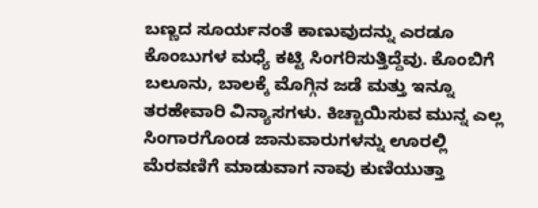ಬಣ್ಣದ ಸೂರ್ಯನಂತೆ ಕಾಣುವುದನ್ನು ಎರಡೂ ಕೊಂಬುಗಳ ಮಧ್ಯೆ ಕಟ್ಟಿ ಸಿಂಗರಿಸುತ್ತಿದ್ದೆವು. ಕೊಂಬಿಗೆ ಬಲೂನು, ಬಾಲಕ್ಕೆ ಮೊಗ್ಗಿನ ಜಡೆ ಮತ್ತು ಇನ್ನೂ ತರಹೇವಾರಿ ವಿನ್ಯಾಸಗಳು. ಕಿಚ್ಚಾಯಿಸುವ ಮುನ್ನ ಎಲ್ಲ ಸಿಂಗಾರಗೊಂಡ ಜಾನುವಾರುಗಳನ್ನು ಊರಲ್ಲಿ ಮೆರವಣಿಗೆ ಮಾಡುವಾಗ ನಾವು ಕುಣಿಯುತ್ತಾ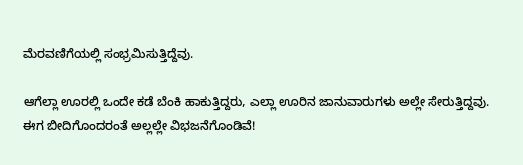ಮೆರವಣಿಗೆಯಲ್ಲಿ ಸಂಭ್ರಮಿಸುತ್ತಿದ್ದೆವು.

ಆಗೆಲ್ಲಾ ಊರಲ್ಲಿ ಒಂದೇ ಕಡೆ ಬೆಂಕಿ ಹಾಕುತ್ತಿದ್ದರು, ಎಲ್ಲಾ ಊರಿನ ಜಾನುವಾರುಗಳು ಅಲ್ಲೇ ಸೇರುತ್ತಿದ್ದವು. ಈಗ ಬೀದಿಗೊಂದರಂತೆ ಅಲ್ಲಲ್ಲೇ ವಿಭಜನೆಗೊಂಡಿವೆ!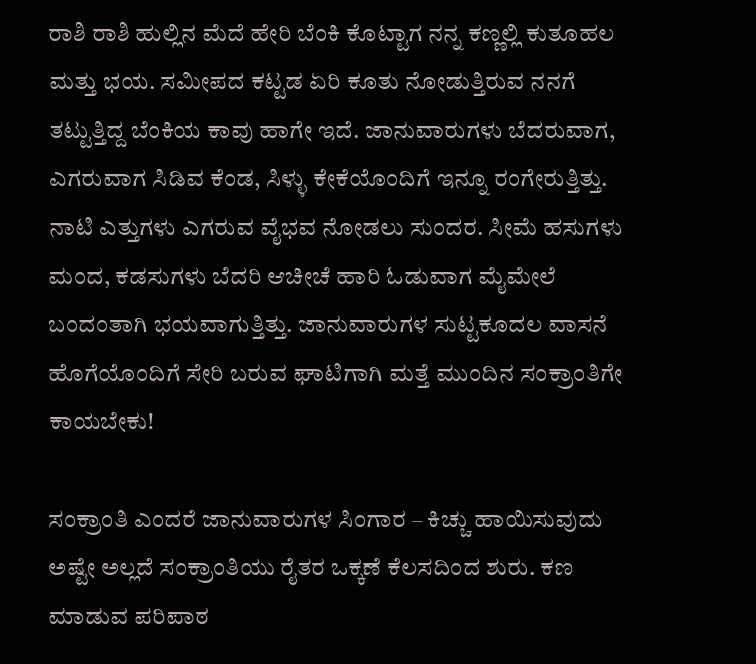ರಾಶಿ ರಾಶಿ ಹುಲ್ಲಿನ ಮೆದೆ ಹೇರಿ ಬೆಂಕಿ ಕೊಟ್ಟಾಗ ನನ್ನ ಕಣ್ಣಲ್ಲಿ ಕುತೂಹಲ ಮತ್ತು ಭಯ. ಸಮೀಪದ ಕಟ್ಟಡ ಏರಿ ಕೂತು ನೋಡುತ್ತಿರುವ ನನಗೆ ತಟ್ಟುತ್ತಿದ್ದ ಬೆಂಕಿಯ ಕಾವು ಹಾಗೇ ಇದೆ. ಜಾನುವಾರುಗಳು ಬೆದರುವಾಗ, ಎಗರುವಾಗ ಸಿಡಿವ ಕೆಂಡ, ಸಿಳ್ಳು ಕೇಕೆಯೊಂದಿಗೆ ಇನ್ನೂ ರಂಗೇರುತ್ತಿತ್ತು. ನಾಟಿ ಎತ್ತುಗಳು ಎಗರುವ ವೈಭವ ನೋಡಲು ಸುಂದರ. ಸೀಮೆ ಹಸುಗಳು ಮಂದ, ಕಡಸುಗಳು ಬೆದರಿ ಆಚೀಚೆ ಹಾರಿ ಓಡುವಾಗ ಮೈಮೇಲೆ ಬಂದಂತಾಗಿ ಭಯವಾಗುತ್ತಿತ್ತು. ಜಾನುವಾರುಗಳ ಸುಟ್ಟಕೂದಲ ವಾಸನೆ ಹೊಗೆಯೊಂದಿಗೆ ಸೇರಿ ಬರುವ ಘಾಟಿಗಾಗಿ ಮತ್ತೆ ಮುಂದಿನ ಸಂಕ್ರಾಂತಿಗೇ ಕಾಯಬೇಕು!

ಸಂಕ್ರಾಂತಿ ಎಂದರೆ ಜಾನುವಾರುಗಳ ಸಿಂಗಾರ – ಕಿಚ್ಚು ಹಾಯಿಸುವುದು ಅಷ್ಟೇ ಅಲ್ಲದೆ ಸಂಕ್ರಾಂತಿಯು ರೈತರ ಒಕ್ಕಣೆ ಕೆಲಸದಿಂದ ಶುರು. ಕಣ ಮಾಡುವ ಪರಿಪಾಠ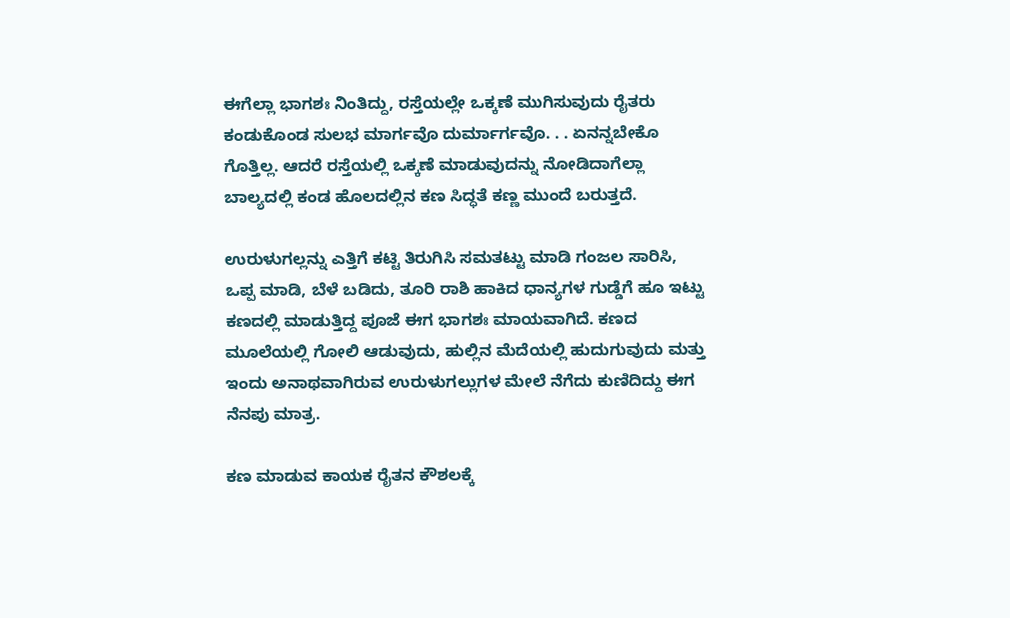ಈಗೆಲ್ಲಾ ಭಾಗಶಃ ನಿಂತಿದ್ದು, ರಸ್ತೆಯಲ್ಲೇ ಒಕ್ಕಣೆ ಮುಗಿಸುವುದು ರೈತರು ಕಂಡುಕೊಂಡ ಸುಲಭ ಮಾರ್ಗವೊ ದುರ್ಮಾರ್ಗವೊ. . . ಏನನ್ನಬೇಕೊ ಗೊತ್ತಿಲ್ಲ. ಆದರೆ ರಸ್ತೆಯಲ್ಲಿ ಒಕ್ಕಣೆ ಮಾಡುವುದನ್ನು ನೋಡಿದಾಗೆಲ್ಲಾ ಬಾಲ್ಯದಲ್ಲಿ ಕಂಡ ಹೊಲದಲ್ಲಿನ ಕಣ ಸಿದ್ಧತೆ ಕಣ್ಣ ಮುಂದೆ ಬರುತ್ತದೆ.

ಉರುಳುಗಲ್ಲನ್ನು ಎತ್ತಿಗೆ ಕಟ್ಟಿ ತಿರುಗಿಸಿ ಸಮತಟ್ಟು ಮಾಡಿ ಗಂಜಲ ಸಾರಿಸಿ, ಒಪ್ಪ ಮಾಡಿ, ಬೆಳೆ ಬಡಿದು, ತೂರಿ ರಾಶಿ ಹಾಕಿದ ಧಾನ್ಯಗಳ ಗುಡ್ಡೆಗೆ ಹೂ ಇಟ್ಟು ಕಣದಲ್ಲಿ ಮಾಡುತ್ತಿದ್ದ ಪೂಜೆ ಈಗ ಭಾಗಶಃ ಮಾಯವಾಗಿದೆ. ಕಣದ ಮೂಲೆಯಲ್ಲಿ ಗೋಲಿ ಆಡುವುದು, ಹುಲ್ಲಿನ ಮೆದೆಯಲ್ಲಿ ಹುದುಗುವುದು ಮತ್ತು ಇಂದು ಅನಾಥವಾಗಿರುವ ಉರುಳುಗಲ್ಲುಗಳ ಮೇಲೆ ನೆಗೆದು ಕುಣಿದಿದ್ದು ಈಗ ನೆನಪು ಮಾತ್ರ.

ಕಣ ಮಾಡುವ ಕಾಯಕ ರೈತನ ಕೌಶಲಕ್ಕೆ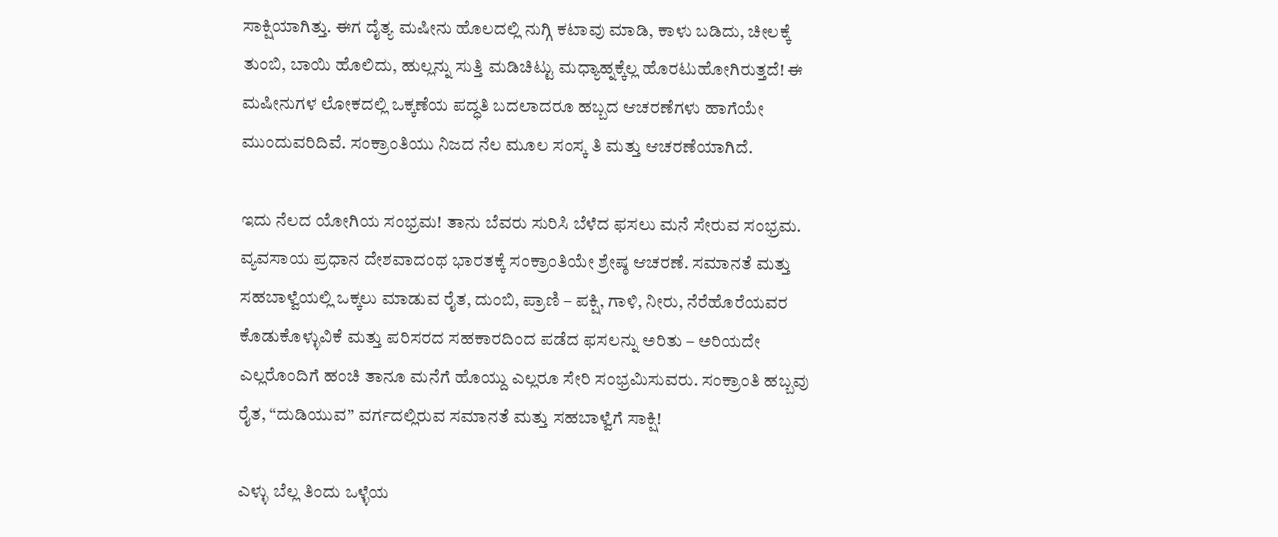ಸಾಕ್ಷಿಯಾಗಿತ್ತು. ಈಗ ದೈತ್ಯ ಮಷೀನು ಹೊಲದಲ್ಲಿ ನುಗ್ಗಿ ಕಟಾವು ಮಾಡಿ, ಕಾಳು ಬಡಿದು, ಚೀಲಕ್ಕೆ ತುಂಬಿ, ಬಾಯಿ ಹೊಲಿದು, ಹುಲ್ಲನ್ನು ಸುತ್ತಿ ಮಡಿಚಿಟ್ಟು ಮಧ್ಯಾಹ್ನಕ್ಕೆಲ್ಲ ಹೊರಟುಹೋಗಿರುತ್ತದೆ! ಈ ಮಷೀನುಗಳ ಲೋಕದಲ್ಲಿ ಒಕ್ಕಣೆಯ ಪದ್ಧತಿ ಬದಲಾದರೂ ಹಬ್ಬದ ಆಚರಣೆಗಳು ಹಾಗೆಯೇ ಮುಂದುವರಿದಿವೆ. ಸಂಕ್ರಾಂತಿಯು ನಿಜದ ನೆಲ ಮೂಲ ಸಂಸ್ಕ ತಿ ಮತ್ತು ಆಚರಣೆಯಾಗಿದೆ.

ಇದು ನೆಲದ ಯೋಗಿಯ ಸಂಭ್ರಮ! ತಾನು ಬೆವರು ಸುರಿಸಿ ಬೆಳೆದ ಫಸಲು ಮನೆ ಸೇರುವ ಸಂಭ್ರಮ. ವ್ಯವಸಾಯ ಪ್ರಧಾನ ದೇಶವಾದಂಥ ಭಾರತಕ್ಕೆ ಸಂಕ್ರಾಂತಿಯೇ ಶ್ರೇಷ್ಠ ಆಚರಣೆ. ಸಮಾನತೆ ಮತ್ತು ಸಹಬಾಳ್ವೆಯಲ್ಲಿ ಒಕ್ಕಲು ಮಾಡುವ ರೈತ, ದುಂಬಿ, ಪ್ರಾಣಿ – ಪಕ್ಷಿ, ಗಾಳಿ, ನೀರು, ನೆರೆಹೊರೆಯವರ ಕೊಡುಕೊಳ್ಳುವಿಕೆ ಮತ್ತು ಪರಿಸರದ ಸಹಕಾರದಿಂದ ಪಡೆದ ಫಸಲನ್ನು ಅರಿತು – ಅರಿಯದೇ ಎಲ್ಲರೊಂದಿಗೆ ಹಂಚಿ ತಾನೂ ಮನೆಗೆ ಹೊಯ್ದು ಎಲ್ಲರೂ ಸೇರಿ ಸಂಭ್ರಮಿಸುವರು. ಸಂಕ್ರಾಂತಿ ಹಬ್ಬವು ರೈತ, “ದುಡಿಯುವ” ವರ್ಗದಲ್ಲಿರುವ ಸಮಾನತೆ ಮತ್ತು ಸಹಬಾಳ್ವೆಗೆ ಸಾಕ್ಷಿ!

ಎಳ್ಳು ಬೆಲ್ಲ ತಿಂದು ಒಳ್ಳೆಯ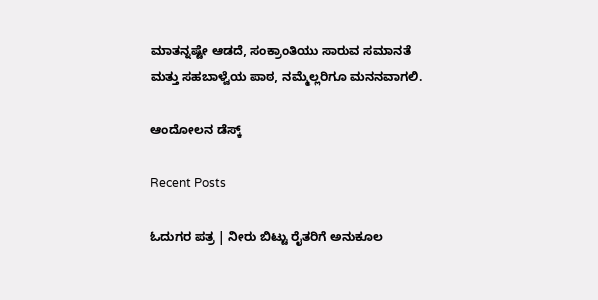ಮಾತನ್ನಷ್ಟೇ ಆಡದೆ, ಸಂಕ್ರಾಂತಿಯು ಸಾರುವ ಸಮಾನತೆ ಮತ್ತು ಸಹಬಾಳ್ವೆಯ ಪಾಠ, ನಮ್ಮೆಲ್ಲರಿಗೂ ಮನನವಾಗಲಿ.

ಆಂದೋಲನ ಡೆಸ್ಕ್

Recent Posts

ಓದುಗರ ಪತ್ರ | ನೀರು ಬಿಟ್ಟು ರೈತರಿಗೆ ಅನುಕೂಲ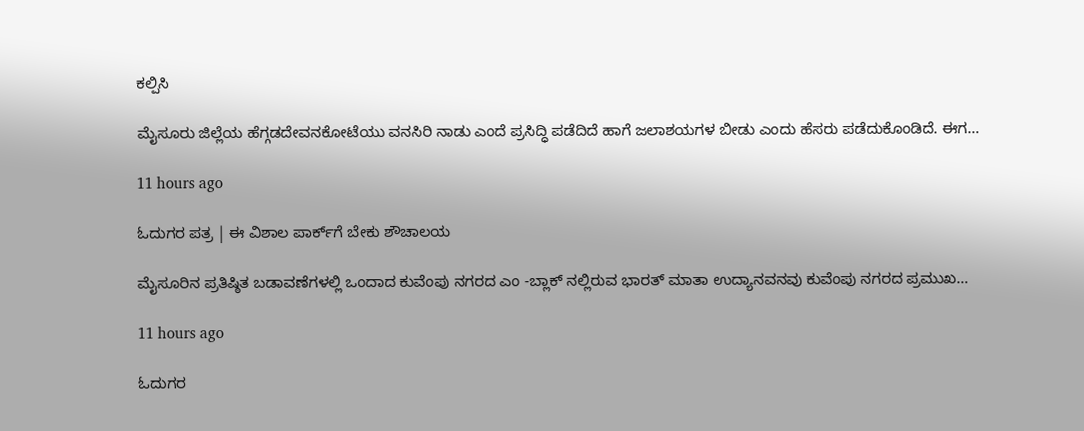ಕಲ್ಪಿಸಿ

ಮೈಸೂರು ಜಿಲ್ಲೆಯ ಹೆಗ್ಗಡದೇವನಕೋಟೆಯು ವನಸಿರಿ ನಾಡು ಎಂದೆ ಪ್ರಸಿದ್ಧಿ ಪಡೆದಿದೆ ಹಾಗೆ ಜಲಾಶಯಗಳ ಬೀಡು ಎಂದು ಹೆಸರು ಪಡೆದುಕೊಂಡಿದೆ. ಈಗ…

11 hours ago

ಓದುಗರ ಪತ್ರ | ಈ ವಿಶಾಲ ಪಾರ್ಕ್‌ಗೆ ಬೇಕು ಶೌಚಾಲಯ

ಮೈಸೂರಿನ ಪ್ರತಿಷ್ಠಿತ ಬಡಾವಣೆಗಳಲ್ಲಿ ಒಂದಾದ ಕುವೆಂಪು ನಗರದ ಎಂ -ಬ್ಲಾಕ್ ನಲ್ಲಿರುವ ಭಾರತ್ ಮಾತಾ ಉದ್ಯಾನವನವು ಕುವೆಂಪು ನಗರದ ಪ್ರಮುಖ…

11 hours ago

ಓದುಗರ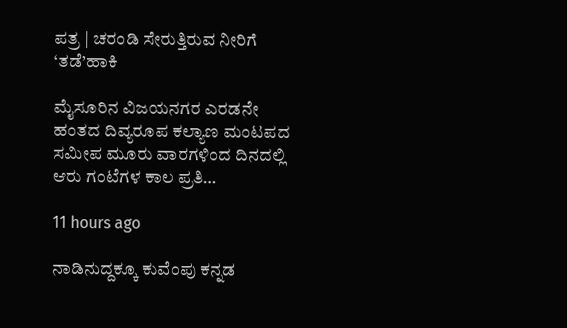ಪತ್ರ | ಚರಂಡಿ ಸೇರುತ್ತಿರುವ ನೀರಿಗೆ ‘ತಡೆ’ಹಾಕಿ

ಮೈಸೂರಿನ ವಿಜಯನಗರ ಎರಡನೇ ಹಂತದ ದಿವ್ಯರೂಪ ಕಲ್ಯಾಣ ಮಂಟಪದ ಸಮೀಪ ಮೂರು ವಾರಗಳಿಂದ ದಿನದಲ್ಲಿ ಆರು ಗಂಟೆಗಳ ಕಾಲ ಪ್ರತಿ…

11 hours ago

ನಾಡಿನುದ್ದಕ್ಕೂ ಕುವೆಂಪು ಕನ್ನಡ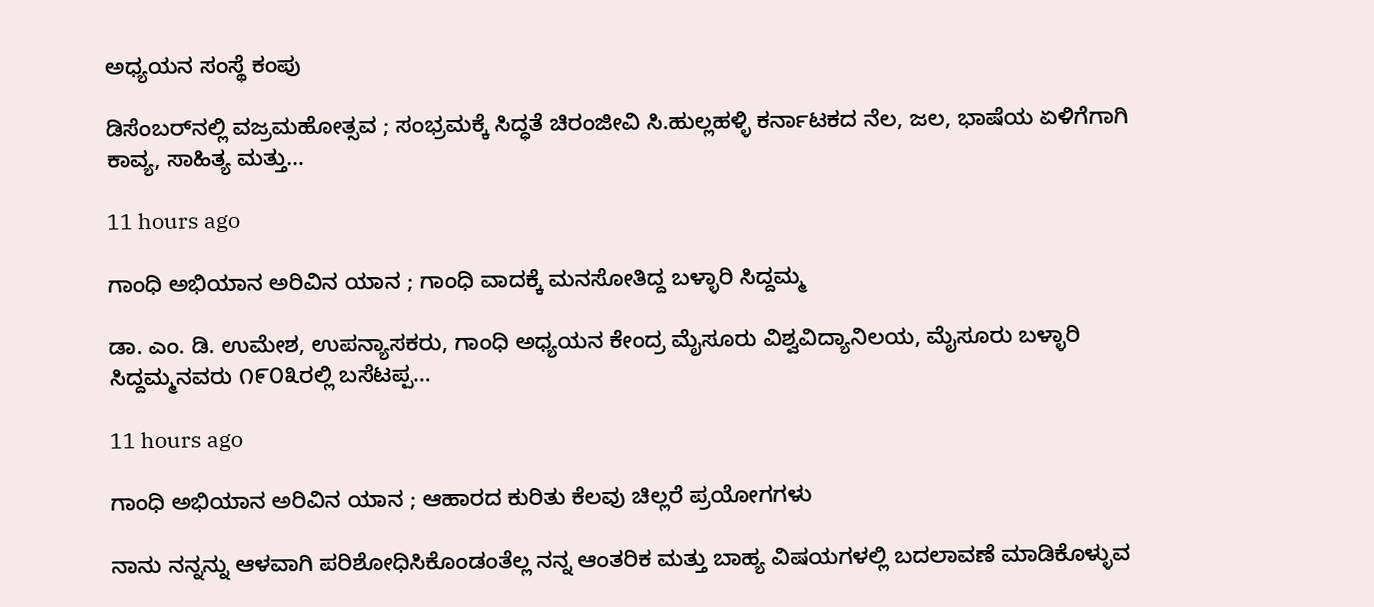ಅಧ್ಯಯನ ಸಂಸ್ಥೆ ಕಂಪು

ಡಿಸೆಂಬರ್‌ನಲ್ಲಿ ವಜ್ರಮಹೋತ್ಸವ ; ಸಂಭ್ರಮಕ್ಕೆ ಸಿದ್ಧತೆ ಚಿರಂಜೀವಿ ಸಿ.ಹುಲ್ಲಹಳ್ಳಿ ಕರ್ನಾಟಕದ ನೆಲ, ಜಲ, ಭಾಷೆಯ ಏಳಿಗೆಗಾಗಿ ಕಾವ್ಯ, ಸಾಹಿತ್ಯ ಮತ್ತು…

11 hours ago

ಗಾಂಧಿ ಅಭಿಯಾನ ಅರಿವಿನ ಯಾನ ; ಗಾಂಧಿ ವಾದಕ್ಕೆ ಮನಸೋತಿದ್ದ ಬಳ್ಳಾರಿ ಸಿದ್ದಮ್ಮ

ಡಾ. ಎಂ. ಡಿ. ಉಮೇಶ, ಉಪನ್ಯಾಸಕರು, ಗಾಂಧಿ ಅಧ್ಯಯನ ಕೇಂದ್ರ ಮೈಸೂರು ವಿಶ್ವವಿದ್ಯಾನಿಲಯ, ಮೈಸೂರು ಬಳ್ಳಾರಿ ಸಿದ್ದಮ್ಮನವರು ೧೯೦೩ರಲ್ಲಿ ಬಸೆಟಪ್ಪ…

11 hours ago

ಗಾಂಧಿ ಅಭಿಯಾನ ಅರಿವಿನ ಯಾನ ; ಆಹಾರದ ಕುರಿತು ಕೆಲವು ಚಿಲ್ಲರೆ ಪ್ರಯೋಗಗಳು

ನಾನು ನನ್ನನ್ನು ಆಳವಾಗಿ ಪರಿಶೋಧಿಸಿಕೊಂಡಂತೆಲ್ಲ ನನ್ನ ಆಂತರಿಕ ಮತ್ತು ಬಾಹ್ಯ ವಿಷಯಗಳಲ್ಲಿ ಬದಲಾವಣೆ ಮಾಡಿಕೊಳ್ಳುವ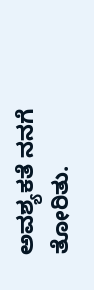ಅವಶ್ಯಕತೆ ನನಗೆ ತೋರಿತು.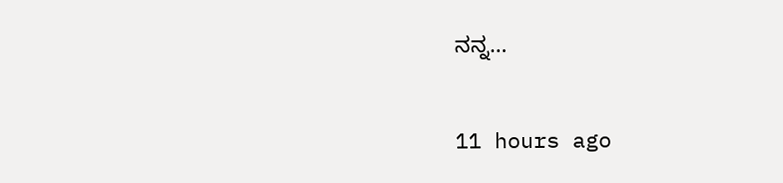ನನ್ನ…

11 hours ago